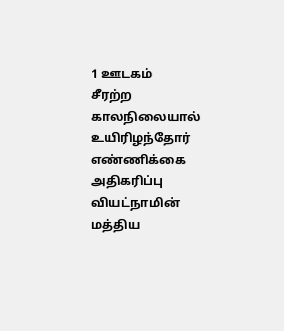1 ஊடகம்
சீரற்ற காலநிலையால் உயிரிழந்தோர் எண்ணிக்கை அதிகரிப்பு
வியட்நாமின் மத்திய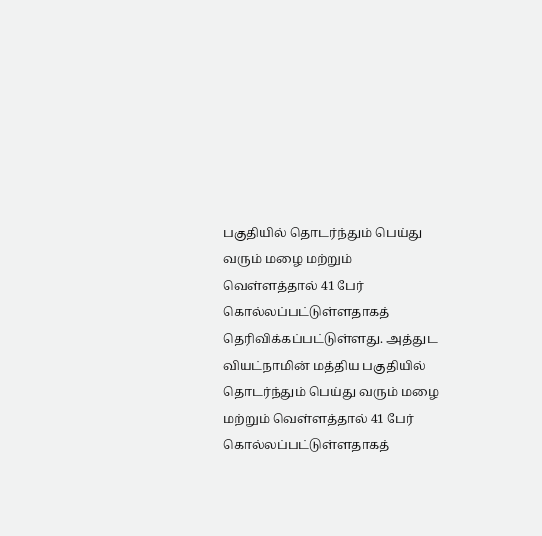பகுதியில் தொடர்ந்தும் பெய்து வரும் மழை மற்றும் வெள்ளத்தால் 41 பேர் கொல்லப்பட்டுள்ளதாகத் தெரிவிக்கப்பட்டுள்ளது. அத்துட
வியட்நாமின் மத்திய பகுதியில் தொடர்ந்தும் பெய்து வரும் மழை மற்றும் வெள்ளத்தால் 41 பேர் கொல்லப்பட்டுள்ளதாகத்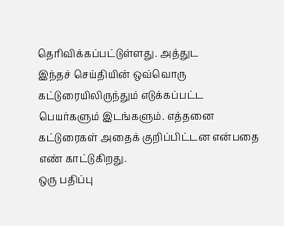தெரிவிக்கப்பட்டுள்ளது. அத்துட
இந்தச் செய்தியின் ஒவ்வொரு கட்டுரையிலிருந்தும் எடுக்கப்பட்ட பெயர்களும் இடங்களும். எத்தனை கட்டுரைகள் அதைக் குறிப்பிட்டன என்பதை எண் காட்டுகிறது.
ஒரு பதிப்பு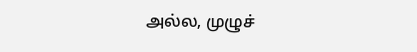அல்ல, முழுச்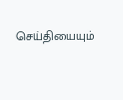செய்தியையும்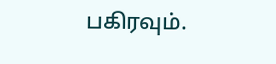பகிரவும்.